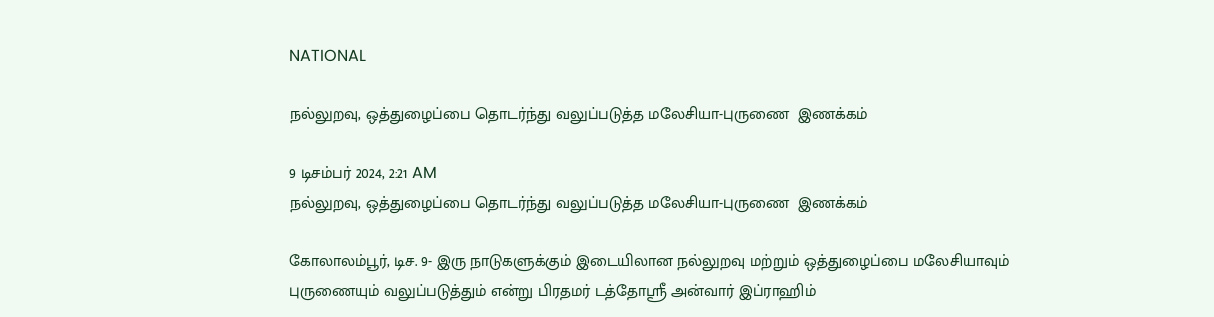NATIONAL

நல்லுறவு, ஒத்துழைப்பை தொடர்ந்து வலுப்படுத்த மலேசியா-புருணை  இணக்கம்

9 டிசம்பர் 2024, 2:21 AM
நல்லுறவு, ஒத்துழைப்பை தொடர்ந்து வலுப்படுத்த மலேசியா-புருணை  இணக்கம்

கோலாலம்பூர், டிச. 9- இரு நாடுகளுக்கும் இடையிலான நல்லுறவு மற்றும் ஒத்துழைப்பை மலேசியாவும் புருணையும் வலுப்படுத்தும் என்று பிரதமர் டத்தோஸ்ரீ அன்வார் இப்ராஹிம்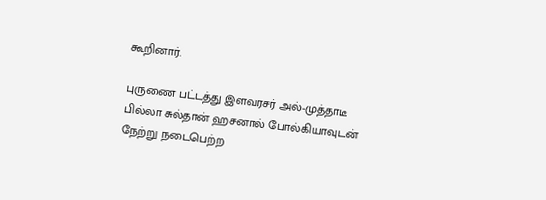கூறினார்.

புருணை பட்டத்து இளவரசர் அல்-முத்தாடீ பில்லா சுல்தான் ஹசனால் போல்கியாவுடன் நேற்று நடைபெற்ற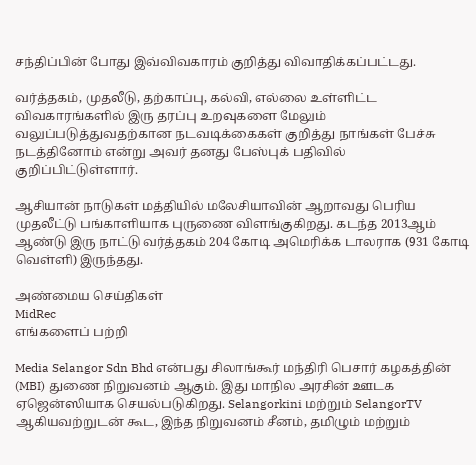சந்திப்பின் போது இவ்விவகாரம் குறித்து விவாதிக்கப்பட்டது.

வர்த்தகம், முதலீடு, தற்காப்பு, கல்வி, எல்லை உள்ளிட்ட விவகாரங்களில் இரு தரப்பு உறவுகளை மேலும் வலுப்படுத்துவதற்கான நடவடிக்கைகள் குறித்து நாங்கள் பேச்சு நடத்தினோம் என்று அவர் தனது பேஸ்புக் பதிவில் குறிப்பிட்டுள்ளார்.

ஆசியான் நாடுகள் மத்தியில் மலேசியாவின் ஆறாவது பெரிய முதலீட்டு பங்காளியாக புருணை விளங்குகிறது. கடந்த 2013ஆம் ஆண்டு இரு நாட்டு வர்த்தகம் 204 கோடி அமெரிக்க டாலராக (931 கோடி வெள்ளி) இருந்தது.

அண்மைய செய்திகள்
MidRec
எங்களைப் பற்றி

Media Selangor Sdn Bhd என்பது சிலாங்கூர் மந்திரி பெசார் கழகத்தின் (MBI) துணை நிறுவனம் ஆகும். இது மாநில அரசின் ஊடக ஏஜென்ஸியாக செயல்படுகிறது. Selangorkini மற்றும் SelangorTV ஆகியவற்றுடன் கூட, இந்த நிறுவனம் சீனம், தமிழும் மற்றும்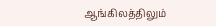ஆங்கிலத்திலும்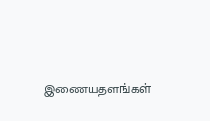இணையதளங்கள்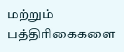மற்றும் பத்திரிகைகளை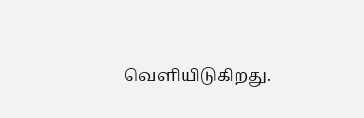வெளியிடுகிறது.